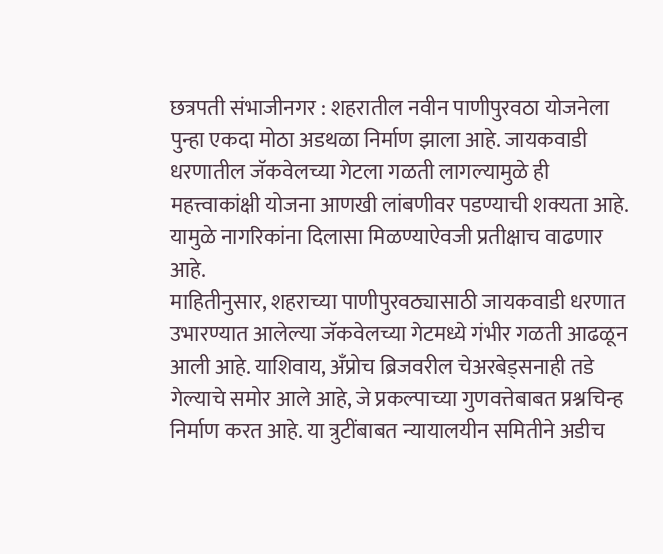छत्रपती संभाजीनगर : शहरातील नवीन पाणीपुरवठा योजनेला पुन्हा एकदा मोठा अडथळा निर्माण झाला आहे. जायकवाडी धरणातील जॅकवेलच्या गेटला गळती लागल्यामुळे ही महत्त्वाकांक्षी योजना आणखी लांबणीवर पडण्याची शक्यता आहे. यामुळे नागरिकांना दिलासा मिळण्याऐवजी प्रतीक्षाच वाढणार आहे.
माहितीनुसार, शहराच्या पाणीपुरवठ्यासाठी जायकवाडी धरणात उभारण्यात आलेल्या जॅकवेलच्या गेटमध्ये गंभीर गळती आढळून आली आहे. याशिवाय, अँप्रोच ब्रिजवरील चेअरबेड्सनाही तडे गेल्याचे समोर आले आहे, जे प्रकल्पाच्या गुणवत्तेबाबत प्रश्नचिन्ह निर्माण करत आहे. या त्रुटींबाबत न्यायालयीन समितीने अडीच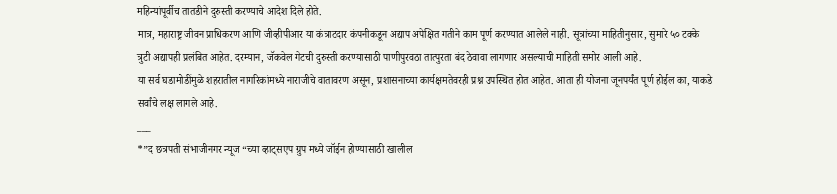महिन्यांपूर्वीच तातडीने दुरुस्ती करण्याचे आदेश दिले होते.
मात्र, महाराष्ट्र जीवन प्राधिकरण आणि जीव्हीपीआर या कंत्राटदार कंपनीकडून अद्याप अपेक्षित गतीने काम पूर्ण करण्यात आलेले नाही. सूत्रांच्या माहितीनुसार, सुमारे ५० टक्के त्रुटी अद्यापही प्रलंबित आहेत. दरम्यान, जॅकवेल गेटची दुरुस्ती करण्यासाठी पाणीपुरवठा तात्पुरता बंद ठेवावा लागणार असल्याची माहिती समोर आली आहे.
या सर्व घडामोडींमुळे शहरातील नागरिकांमध्ये नाराजीचे वातावरण असून, प्रशासनाच्या कार्यक्षमतेवरही प्रश्न उपस्थित होत आहेत. आता ही योजना जूनपर्यंत पूर्ण होईल का, याकडे सर्वांचे लक्ष लागले आहे.
___
*”द छत्रपती संभाजीनगर न्यूज “च्या व्हाट्सएप ग्रुप मध्ये जॉईन होण्यासाठी खालील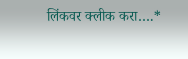लिंकवर क्लीक करा….*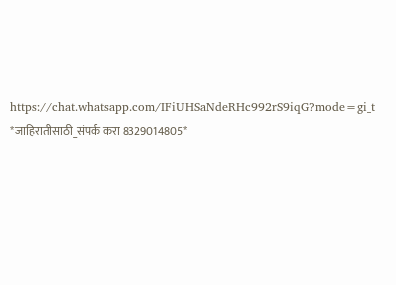https://chat.whatsapp.com/IFiUHSaNdeRHc992rS9iqG?mode=gi_t
*जाहिरातीसाठी_संपर्क करा 8329014805*